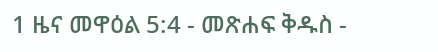1 ዜና መዋዕል 5:4 - መጽሐፍ ቅዱስ -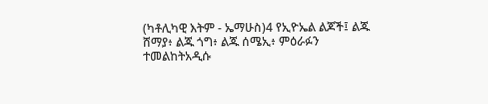(ካቶሊካዊ እትም - ኤማሁስ)4 የኢዮኤል ልጆች፤ ልጁ ሸማያ፥ ልጁ ጎግ፥ ልጁ ሰሜኢ፥ ምዕራፉን ተመልከትአዲሱ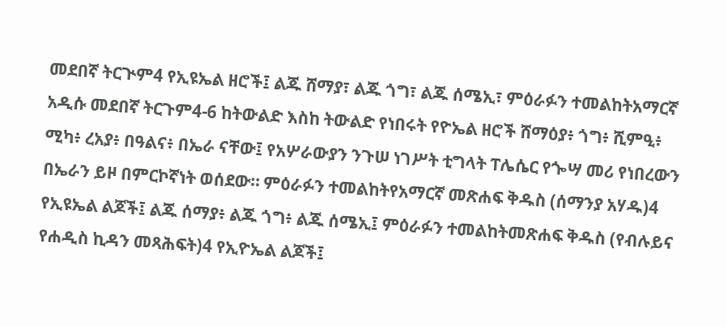መደበኛ ትርጒም4 የኢዩኤል ዘሮች፤ ልጁ ሸማያ፣ ልጁ ጎግ፣ ልጁ ሰሜኢ፣ ምዕራፉን ተመልከትአማርኛ አዲሱ መደበኛ ትርጉም4-6 ከትውልድ እስከ ትውልድ የነበሩት የዮኤል ዘሮች ሸማዕያ፥ ጎግ፥ ሺምዒ፥ ሚካ፥ ረአያ፥ በዓልና፥ በኤራ ናቸው፤ የአሦራውያን ንጉሠ ነገሥት ቲግላት ፐሌሴር የጐሣ መሪ የነበረውን በኤራን ይዞ በምርኮኛነት ወሰደው። ምዕራፉን ተመልከትየአማርኛ መጽሐፍ ቅዱስ (ሰማንያ አሃዱ)4 የኢዩኤል ልጆች፤ ልጁ ሰማያ፥ ልጁ ጎግ፥ ልጁ ሰሜኢ፤ ምዕራፉን ተመልከትመጽሐፍ ቅዱስ (የብሉይና የሐዲስ ኪዳን መጻሕፍት)4 የኢዮኤል ልጆች፤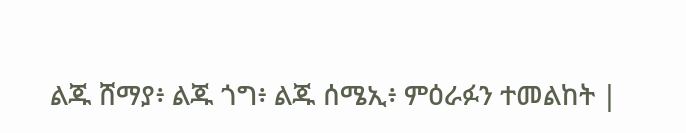ልጁ ሸማያ፥ ልጁ ጎግ፥ ልጁ ሰሜኢ፥ ምዕራፉን ተመልከት |